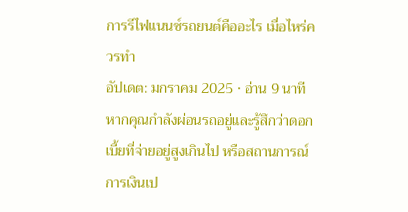การรีไฟแนนซ์รถยนต์คืออะไร เมื่อไหร่ควรทำ
อัปเดต: มกราคม 2025 · อ่าน 9 นาที
หากคุณกำลังผ่อนรถอยู่และรู้สึกว่าดอกเบี้ยที่จ่ายอยู่สูงเกินไป หรือสถานการณ์การเงินเป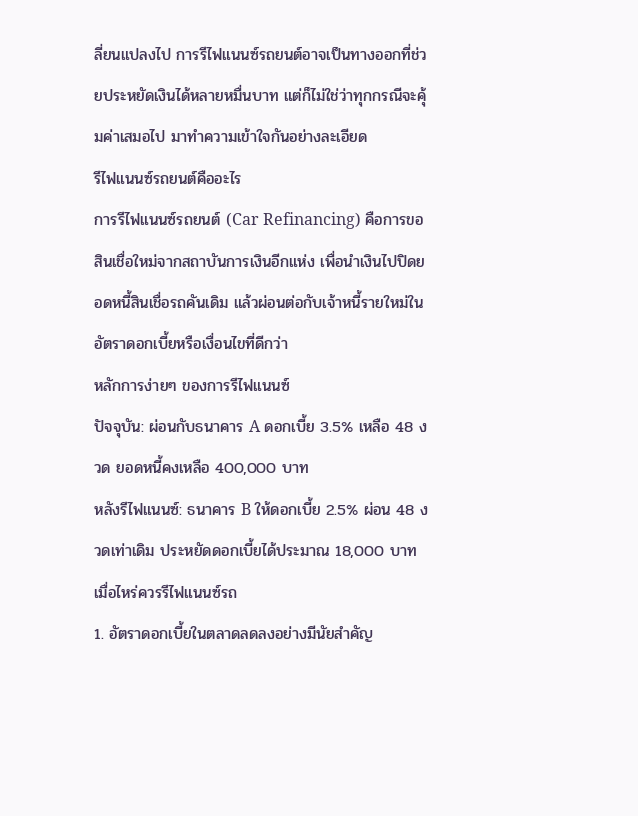ลี่ยนแปลงไป การรีไฟแนนซ์รถยนต์อาจเป็นทางออกที่ช่วยประหยัดเงินได้หลายหมื่นบาท แต่ก็ไม่ใช่ว่าทุกกรณีจะคุ้มค่าเสมอไป มาทำความเข้าใจกันอย่างละเอียด
รีไฟแนนซ์รถยนต์คืออะไร
การรีไฟแนนซ์รถยนต์ (Car Refinancing) คือการขอสินเชื่อใหม่จากสถาบันการเงินอีกแห่ง เพื่อนำเงินไปปิดยอดหนี้สินเชื่อรถคันเดิม แล้วผ่อนต่อกับเจ้าหนี้รายใหม่ในอัตราดอกเบี้ยหรือเงื่อนไขที่ดีกว่า
หลักการง่ายๆ ของการรีไฟแนนซ์
ปัจจุบัน: ผ่อนกับธนาคาร A ดอกเบี้ย 3.5% เหลือ 48 งวด ยอดหนี้คงเหลือ 400,000 บาท
หลังรีไฟแนนซ์: ธนาคาร B ให้ดอกเบี้ย 2.5% ผ่อน 48 งวดเท่าเดิม ประหยัดดอกเบี้ยได้ประมาณ 18,000 บาท
เมื่อไหร่ควรรีไฟแนนซ์รถ
1. อัตราดอกเบี้ยในตลาดลดลงอย่างมีนัยสำคัญ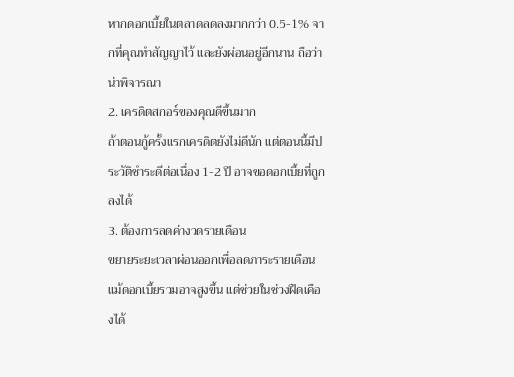หากดอกเบี้ยในตลาดลดลงมากกว่า 0.5-1% จากที่คุณทำสัญญาไว้ และยังผ่อนอยู่อีกนาน ถือว่าน่าพิจารณา
2. เครดิตสกอร์ของคุณดีขึ้นมาก
ถ้าตอนกู้ครั้งแรกเครดิตยังไม่ดีนัก แต่ตอนนี้มีประวัติชำระดีต่อเนื่อง 1-2 ปี อาจขอดอกเบี้ยที่ถูกลงได้
3. ต้องการลดค่างวดรายเดือน
ขยายระยะเวลาผ่อนออกเพื่อลดภาระรายเดือน แม้ดอกเบี้ยรวมอาจสูงขึ้น แต่ช่วยในช่วงฝืดเคืองได้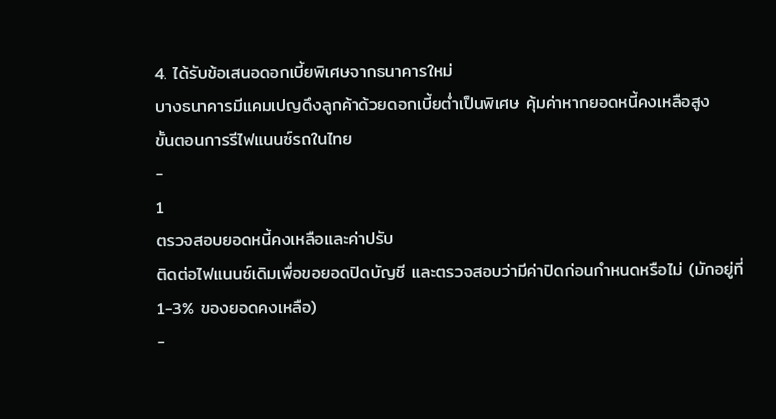4. ได้รับข้อเสนอดอกเบี้ยพิเศษจากธนาคารใหม่
บางธนาคารมีแคมเปญดึงลูกค้าด้วยดอกเบี้ยต่ำเป็นพิเศษ คุ้มค่าหากยอดหนี้คงเหลือสูง
ขั้นตอนการรีไฟแนนซ์รถในไทย
-
1
ตรวจสอบยอดหนี้คงเหลือและค่าปรับ
ติดต่อไฟแนนซ์เดิมเพื่อขอยอดปิดบัญชี และตรวจสอบว่ามีค่าปิดก่อนกำหนดหรือไม่ (มักอยู่ที่ 1-3% ของยอดคงเหลือ)
-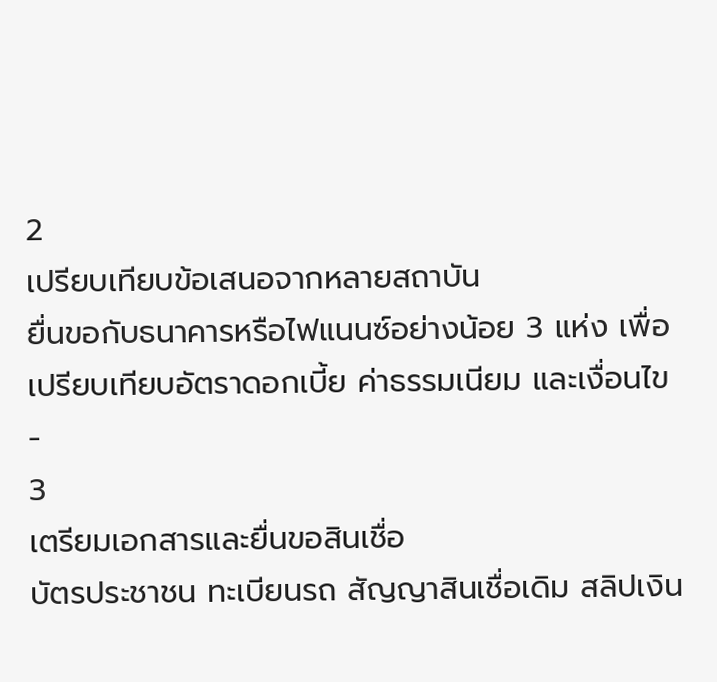2
เปรียบเทียบข้อเสนอจากหลายสถาบัน
ยื่นขอกับธนาคารหรือไฟแนนซ์อย่างน้อย 3 แห่ง เพื่อเปรียบเทียบอัตราดอกเบี้ย ค่าธรรมเนียม และเงื่อนไข
-
3
เตรียมเอกสารและยื่นขอสินเชื่อ
บัตรประชาชน ทะเบียนรถ สัญญาสินเชื่อเดิม สลิปเงิน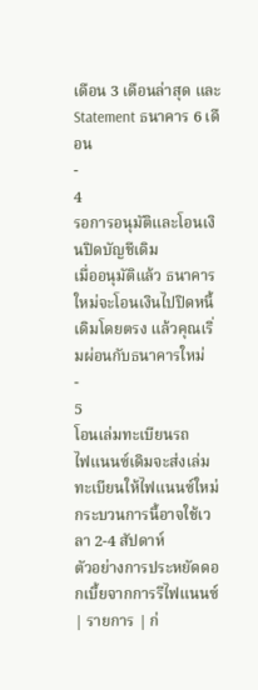เดือน 3 เดือนล่าสุด และ Statement ธนาคาร 6 เดือน
-
4
รอการอนุมัติและโอนเงินปิดบัญชีเดิม
เมื่ออนุมัติแล้ว ธนาคารใหม่จะโอนเงินไปปิดหนี้เดิมโดยตรง แล้วคุณเริ่มผ่อนกับธนาคารใหม่
-
5
โอนเล่มทะเบียนรถ
ไฟแนนซ์เดิมจะส่งเล่มทะเบียนให้ไฟแนนซ์ใหม่ กระบวนการนี้อาจใช้เวลา 2-4 สัปดาห์
ตัวอย่างการประหยัดดอกเบี้ยจากการรีไฟแนนซ์
| รายการ | ก่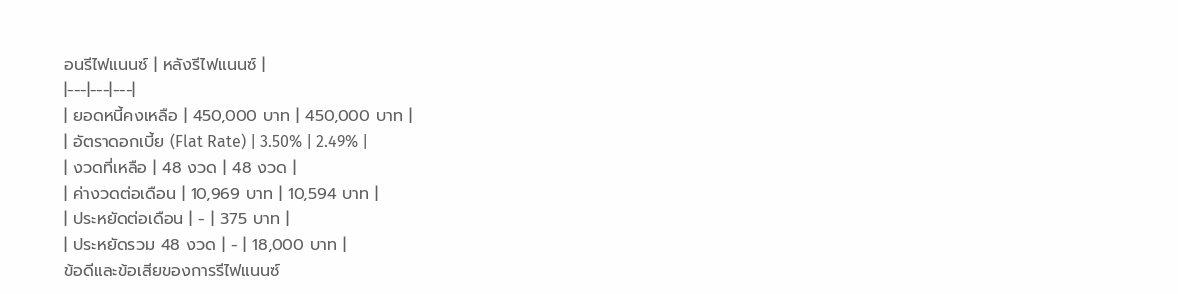อนรีไฟแนนซ์ | หลังรีไฟแนนซ์ |
|---|---|---|
| ยอดหนี้คงเหลือ | 450,000 บาท | 450,000 บาท |
| อัตราดอกเบี้ย (Flat Rate) | 3.50% | 2.49% |
| งวดที่เหลือ | 48 งวด | 48 งวด |
| ค่างวดต่อเดือน | 10,969 บาท | 10,594 บาท |
| ประหยัดต่อเดือน | - | 375 บาท |
| ประหยัดรวม 48 งวด | - | 18,000 บาท |
ข้อดีและข้อเสียของการรีไฟแนนซ์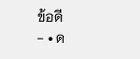ข้อดี
- • ด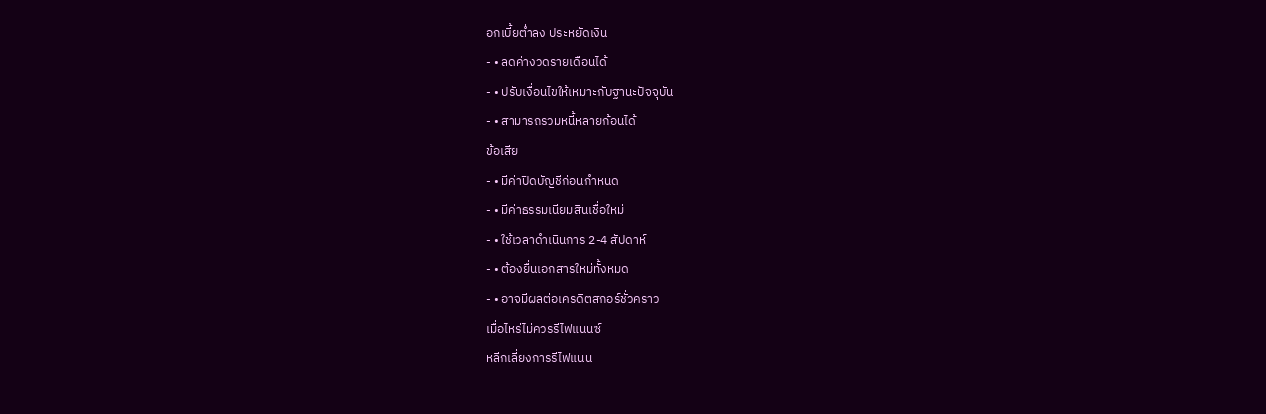อกเบี้ยต่ำลง ประหยัดเงิน
- • ลดค่างวดรายเดือนได้
- • ปรับเงื่อนไขให้เหมาะกับฐานะปัจจุบัน
- • สามารถรวมหนี้หลายก้อนได้
ข้อเสีย
- • มีค่าปิดบัญชีก่อนกำหนด
- • มีค่าธรรมเนียมสินเชื่อใหม่
- • ใช้เวลาดำเนินการ 2-4 สัปดาห์
- • ต้องยื่นเอกสารใหม่ทั้งหมด
- • อาจมีผลต่อเครดิตสกอร์ชั่วคราว
เมื่อไหร่ไม่ควรรีไฟแนนซ์
หลีกเลี่ยงการรีไฟแนน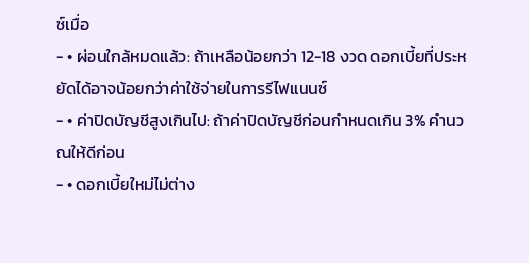ซ์เมื่อ
- • ผ่อนใกล้หมดแล้ว: ถ้าเหลือน้อยกว่า 12-18 งวด ดอกเบี้ยที่ประหยัดได้อาจน้อยกว่าค่าใช้จ่ายในการรีไฟแนนซ์
- • ค่าปิดบัญชีสูงเกินไป: ถ้าค่าปิดบัญชีก่อนกำหนดเกิน 3% คำนวณให้ดีก่อน
- • ดอกเบี้ยใหม่ไม่ต่าง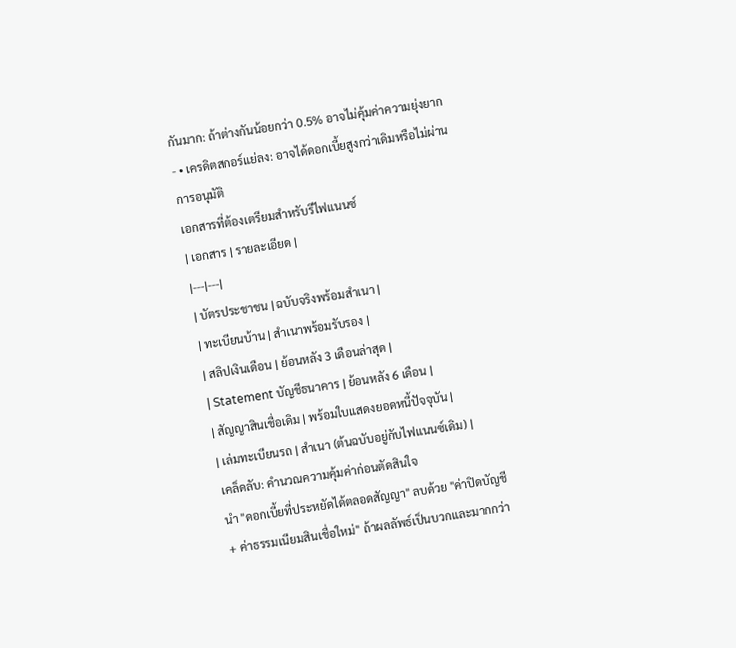กันมาก: ถ้าต่างกันน้อยกว่า 0.5% อาจไม่คุ้มค่าความยุ่งยาก
- • เครดิตสกอร์แย่ลง: อาจได้ดอกเบี้ยสูงกว่าเดิมหรือไม่ผ่านการอนุมัติ
เอกสารที่ต้องเตรียมสำหรับรีไฟแนนซ์
| เอกสาร | รายละเอียด |
|---|---|
| บัตรประชาชน | ฉบับจริงพร้อมสำเนา |
| ทะเบียนบ้าน | สำเนาพร้อมรับรอง |
| สลิปเงินเดือน | ย้อนหลัง 3 เดือนล่าสุด |
| Statement บัญชีธนาคาร | ย้อนหลัง 6 เดือน |
| สัญญาสินเชื่อเดิม | พร้อมใบแสดงยอดหนี้ปัจจุบัน |
| เล่มทะเบียนรถ | สำเนา (ต้นฉบับอยู่กับไฟแนนซ์เดิม) |
เคล็ดลับ: คำนวณความคุ้มค่าก่อนตัดสินใจ
นำ "ดอกเบี้ยที่ประหยัดได้ตลอดสัญญา" ลบด้วย "ค่าปิดบัญชี + ค่าธรรมเนียมสินเชื่อใหม่" ถ้าผลลัพธ์เป็นบวกและมากกว่า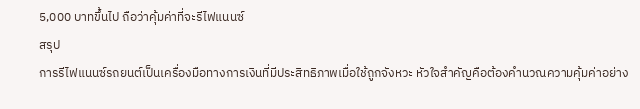5,000 บาทขึ้นไป ถือว่าคุ้มค่าที่จะรีไฟแนนซ์
สรุป
การรีไฟแนนซ์รถยนต์เป็นเครื่องมือทางการเงินที่มีประสิทธิภาพเมื่อใช้ถูกจังหวะ หัวใจสำคัญคือต้องคำนวณความคุ้มค่าอย่าง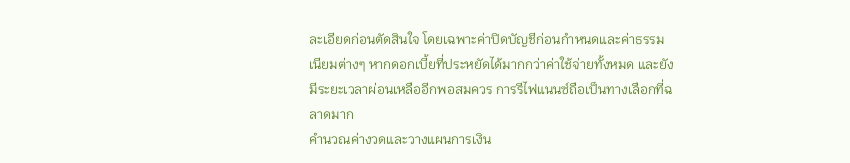ละเอียดก่อนตัดสินใจ โดยเฉพาะค่าปิดบัญชีก่อนกำหนดและค่าธรรมเนียมต่างๆ หากดอกเบี้ยที่ประหยัดได้มากกว่าค่าใช้จ่ายทั้งหมด และยังมีระยะเวลาผ่อนเหลืออีกพอสมควร การรีไฟแนนซ์ถือเป็นทางเลือกที่ฉลาดมาก
คำนวณค่างวดและวางแผนการเงิน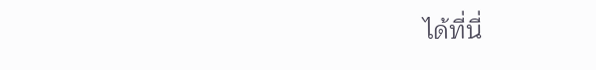ได้ที่นี่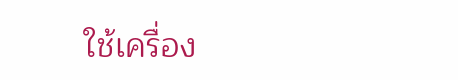ใช้เครื่อง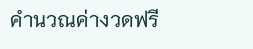คำนวณค่างวดฟรี